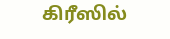கிரீஸில்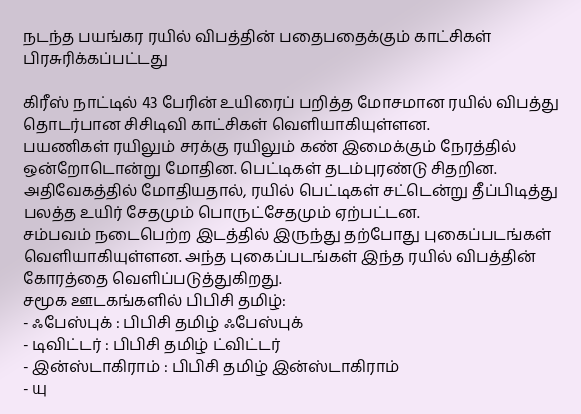நடந்த பயங்கர ரயில் விபத்தின் பதைபதைக்கும் காட்சிகள்
பிரசுரிக்கப்பட்டது

கிரீஸ் நாட்டில் 43 பேரின் உயிரைப் பறித்த மோசமான ரயில் விபத்து தொடர்பான சிசிடிவி காட்சிகள் வெளியாகியுள்ளன.
பயணிகள் ரயிலும் சரக்கு ரயிலும் கண் இமைக்கும் நேரத்தில் ஒன்றோடொன்று மோதின. பெட்டிகள் தடம்புரண்டு சிதறின.
அதிவேகத்தில் மோதியதால், ரயில் பெட்டிகள் சட்டென்று தீப்பிடித்து பலத்த உயிர் சேதமும் பொருட்சேதமும் ஏற்பட்டன.
சம்பவம் நடைபெற்ற இடத்தில் இருந்து தற்போது புகைப்படங்கள் வெளியாகியுள்ளன. அந்த புகைப்படங்கள் இந்த ரயில் விபத்தின் கோரத்தை வெளிப்படுத்துகிறது.
சமூக ஊடகங்களில் பிபிசி தமிழ்:
- ஃபேஸ்புக் : பிபிசி தமிழ் ஃபேஸ்புக்
- டிவிட்டர் : பிபிசி தமிழ் ட்விட்டர்
- இன்ஸ்டாகிராம் : பிபிசி தமிழ் இன்ஸ்டாகிராம்
- யு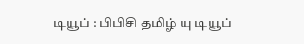டியூப் : பிபிசி தமிழ் யு டியூப்